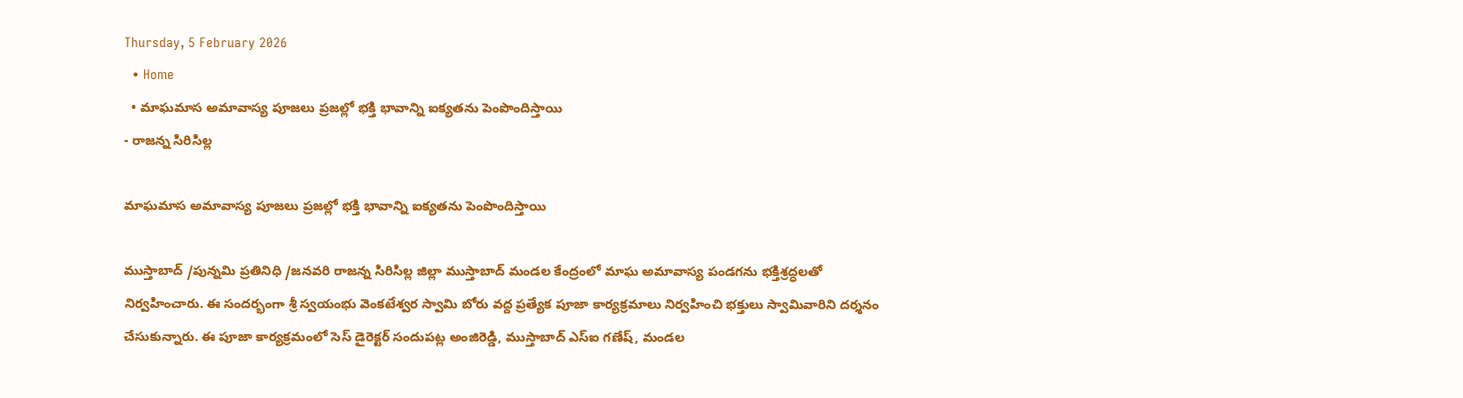Thursday, 5 February 2026
  • Home
  • మాఘమాస అమావాస్య పూజలు ప్రజల్లో భక్తి భావాన్ని ఐక్యతను పెంపొందిస్తాయి
- రాజన్న సిరిసిల్ల

మాఘమాస అమావాస్య పూజలు ప్రజల్లో భక్తి భావాన్ని ఐక్యతను పెంపొందిస్తాయి

ముస్తాబాద్ /పున్నమి ప్రతినిధి /జనవరి రాజన్న సిరిసిల్ల జిల్లా ముస్తాబాద్ మండల కేంద్రంలో మాఘ అమావాస్య పండగను భక్తిశ్రద్ధలతో నిర్వహించారు. ఈ సందర్భంగా శ్రీ స్వయంభు వెంకటేశ్వర స్వామి బోరు వద్ద ప్రత్యేక పూజా కార్యక్రమాలు నిర్వహించి భక్తులు స్వామివారిని దర్శనం చేసుకున్నారు. ఈ పూజా కార్యక్రమంలో సెస్ డైరెక్టర్ సందుపట్ల అంజిరెడ్డి, ముస్తాబాద్ ఎస్‌ఐ గణేష్, మండల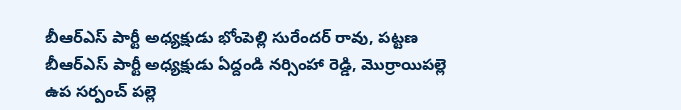బీఆర్ఎస్ పార్టీ అధ్యక్షుడు భోంపెల్లి సురేందర్ రావు, పట్టణ బీఆర్ఎస్ పార్టీ అధ్యక్షుడు ఏద్దండి నర్సింహా రెడ్డి, మొర్రాయిపల్లె ఉప సర్పంచ్ పల్లె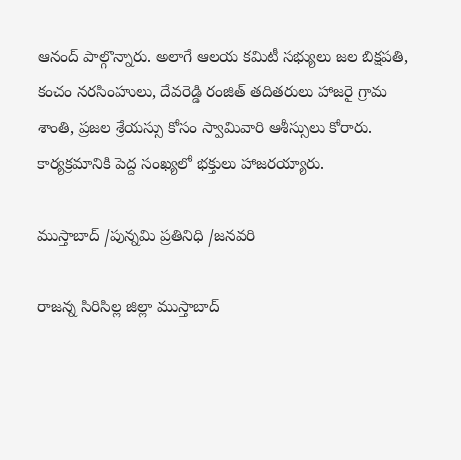ఆనంద్ పాల్గొన్నారు. అలాగే ఆలయ కమిటీ సభ్యులు జల బిక్షపతి, కంచం నరసింహులు, దేవరెడ్డి రంజిత్ తదితరులు హాజరై గ్రామ శాంతి, ప్రజల శ్రేయస్సు కోసం స్వామివారి ఆశీస్సులు కోరారు. కార్యక్రమానికి పెద్ద సంఖ్యలో భక్తులు హాజరయ్యారు.

ముస్తాబాద్ /పున్నమి ప్రతినిధి /జనవరి

రాజన్న సిరిసిల్ల జిల్లా ముస్తాబాద్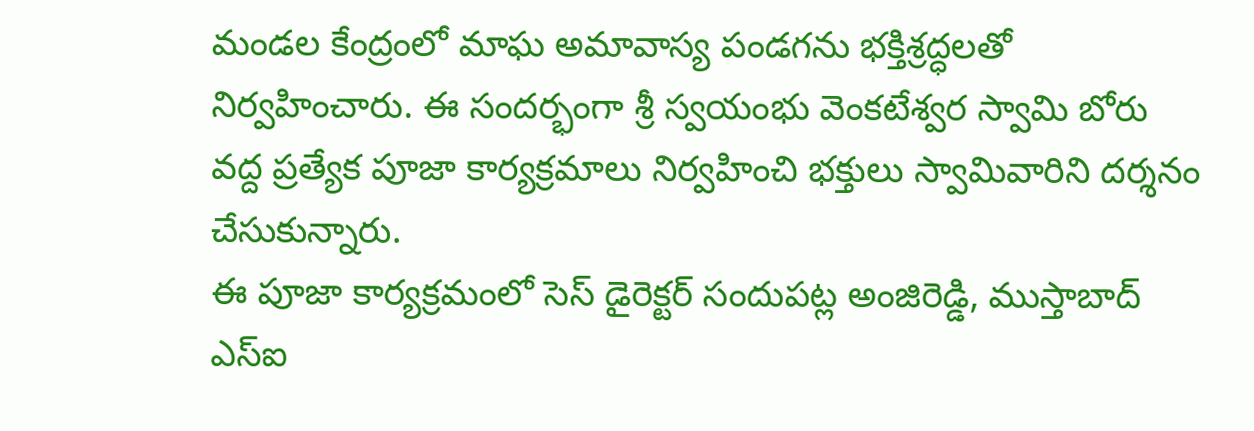మండల కేంద్రంలో మాఘ అమావాస్య పండగను భక్తిశ్రద్ధలతో నిర్వహించారు. ఈ సందర్భంగా శ్రీ స్వయంభు వెంకటేశ్వర స్వామి బోరు వద్ద ప్రత్యేక పూజా కార్యక్రమాలు నిర్వహించి భక్తులు స్వామివారిని దర్శనం చేసుకున్నారు.
ఈ పూజా కార్యక్రమంలో సెస్ డైరెక్టర్ సందుపట్ల అంజిరెడ్డి, ముస్తాబాద్ ఎస్‌ఐ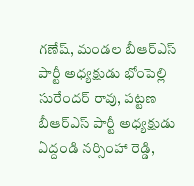గణేష్, మండల బీఆర్ఎస్ పార్టీ అధ్యక్షుడు భోంపెల్లి సురేందర్ రావు, పట్టణ బీఆర్ఎస్ పార్టీ అధ్యక్షుడు ఏద్దండి నర్సింహా రెడ్డి,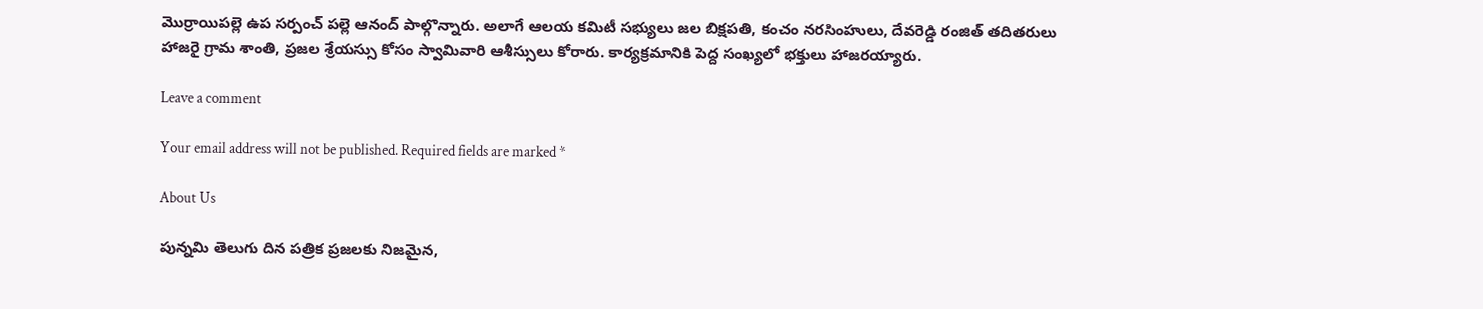మొర్రాయిపల్లె ఉప సర్పంచ్ పల్లె ఆనంద్ పాల్గొన్నారు. అలాగే ఆలయ కమిటీ సభ్యులు జల బిక్షపతి, కంచం నరసింహులు, దేవరెడ్డి రంజిత్ తదితరులు హాజరై గ్రామ శాంతి, ప్రజల శ్రేయస్సు కోసం స్వామివారి ఆశీస్సులు కోరారు. కార్యక్రమానికి పెద్ద సంఖ్యలో భక్తులు హాజరయ్యారు.

Leave a comment

Your email address will not be published. Required fields are marked *

About Us

పున్నమి తెలుగు దిన పత్రిక ప్రజలకు నిజమైన,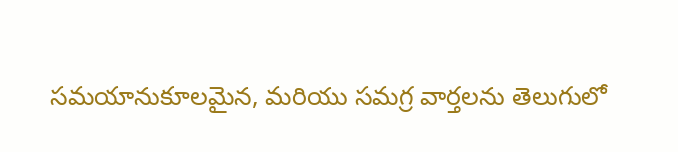సమయానుకూలమైన, మరియు సమగ్ర వార్తలను తెలుగులో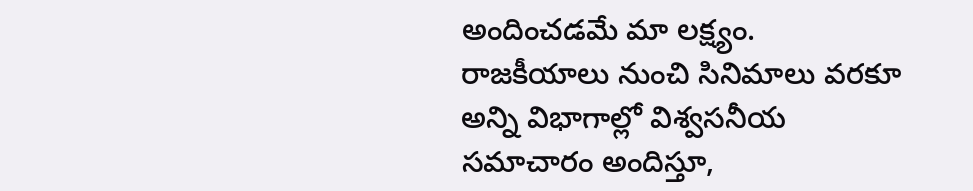అందించడమే మా లక్ష్యం.
రాజకీయాలు నుంచి సినిమాలు వరకూ అన్ని విభాగాల్లో విశ్వసనీయ సమాచారం అందిస్తూ,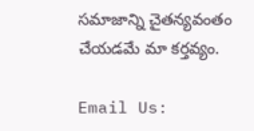సమాజాన్ని చైతన్యవంతం చేయడమే మా కర్తవ్యం.

Email Us: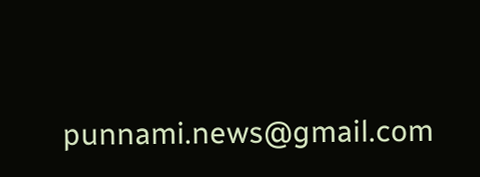punnami.news@gmail.com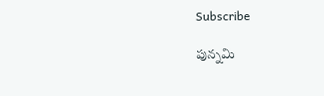Subscribe

పున్నమి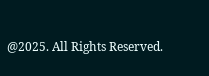@2025. All Rights Reserved.